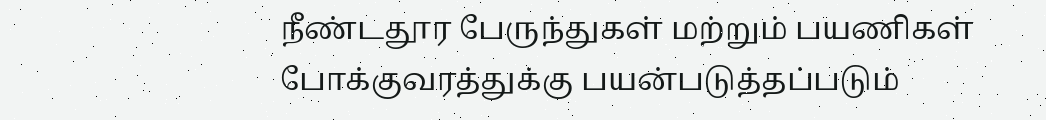நீண்டதூர பேருந்துகள் மற்றும் பயணிகள் போக்குவரத்துக்கு பயன்படுத்தப்படும்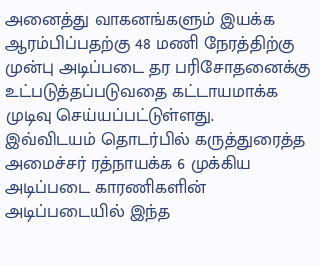அனைத்து வாகனங்களும் இயக்க ஆரம்பிப்பதற்கு 48 மணி நேரத்திற்கு முன்பு அடிப்படை தர பரிசோதனைக்கு உட்படுத்தப்படுவதை கட்டாயமாக்க முடிவு செய்யப்பட்டுள்ளது.
இவ்விடயம் தொடர்பில் கருத்துரைத்த அமைச்சர் ரத்நாயக்க 6 முக்கிய அடிப்படை காரணிகளின் அடிப்படையில் இந்த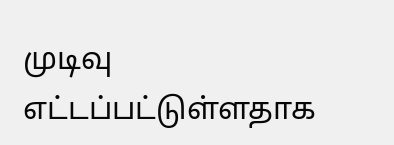முடிவு எட்டப்பட்டுள்ளதாக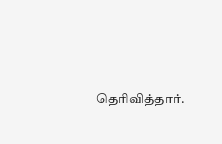தெரிவித்தார்.